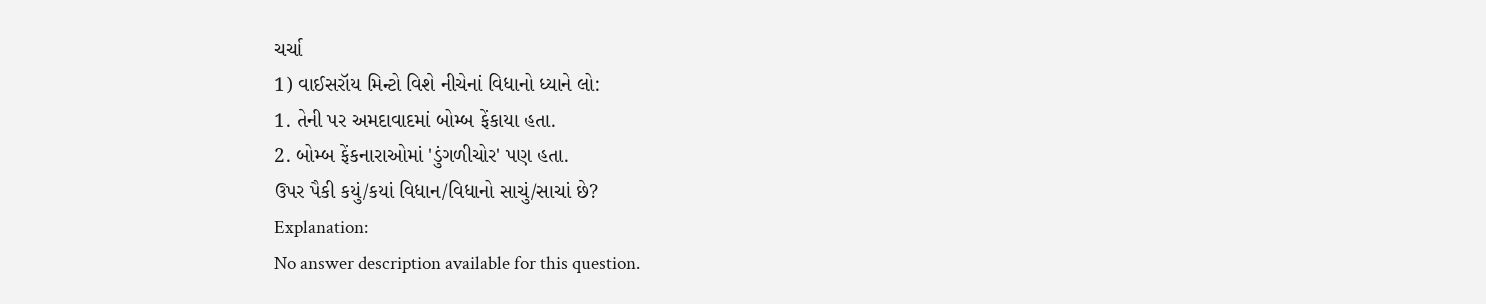ચર્ચા
1) વાઈસરૉય મિન્ટો વિશે નીચેનાં વિધાનો ધ્યાને લો:
1. તેની પર અમદાવાદમાં બોમ્બ ફેંકાયા હતા.
2. બોમ્બ ફેંકનારાઓમાં 'ડુંગળીચોર' પણ હતા.
ઉપર પૈકી કયું/કયાં વિધાન/વિધાનો સાચું/સાચાં છે?
Explanation:
No answer description available for this question.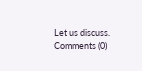Let us discuss.
Comments (0)